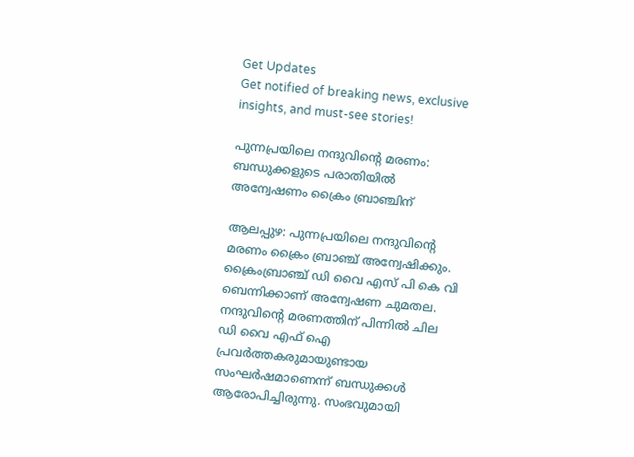Get Updates
Get notified of breaking news, exclusive insights, and must-see stories!

പുന്നപ്രയിലെ നന്ദുവിന്റെ മരണം: ബന്ധുക്കളുടെ പരാതിയില്‍ അന്വേഷണം ക്രൈം ബ്രാഞ്ചിന്

ആലപ്പുഴ: പുന്നപ്രയിലെ നന്ദുവിന്റെ മരണം ക്രൈം ബ്രാഞ്ച് അന്വേഷിക്കും. ക്രൈംബ്രാഞ്ച് ഡി വൈ എസ് പി കെ വി ബെന്നിക്കാണ് അന്വേഷണ ചുമതല. നന്ദുവിന്റെ മരണത്തിന് പിന്നില്‍ ചില ഡി വൈ എഫ് ഐ പ്രവര്‍ത്തകരുമായുണ്ടായ സംഘര്‍ഷമാണെന്ന് ബന്ധുക്കള്‍ ആരോപിച്ചിരുന്നു. സംഭവുമായി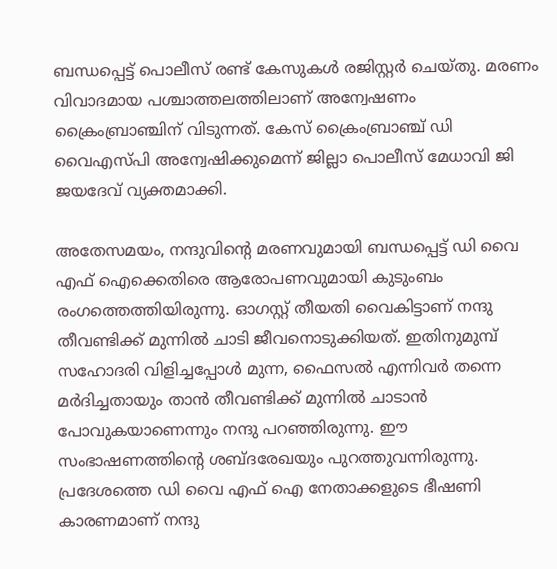ബന്ധപ്പെട്ട് പൊലീസ് രണ്ട് കേസുകള്‍ രജിസ്റ്റര്‍ ചെയ്തു. മരണം വിവാദമായ പശ്ചാത്തലത്തിലാണ് അന്വേഷണം ക്രൈംബ്രാഞ്ചിന് വിടുന്നത്. കേസ് ക്രൈംബ്രാഞ്ച് ഡി വൈഎസ്പി അന്വേഷിക്കുമെന്ന് ജില്ലാ പൊലീസ് മേധാവി ജി ജയദേവ് വ്യക്തമാക്കി.

അതേസമയം, നന്ദുവിന്റെ മരണവുമായി ബന്ധപ്പെട്ട് ഡി വൈ എഫ് ഐക്കെതിരെ ആരോപണവുമായി കുടുംബം രംഗത്തെത്തിയിരുന്നു. ഓഗസ്റ്റ് തീയതി വൈകിട്ടാണ് നന്ദു തീവണ്ടിക്ക് മുന്നില്‍ ചാടി ജീവനൊടുക്കിയത്. ഇതിനുമുമ്പ് സഹോദരി വിളിച്ചപ്പോള്‍ മുന്ന, ഫൈസല്‍ എന്നിവര്‍ തന്നെ മര്‍ദിച്ചതായും താന്‍ തീവണ്ടിക്ക് മുന്നില്‍ ചാടാന്‍ പോവുകയാണെന്നും നന്ദു പറഞ്ഞിരുന്നു. ഈ സംഭാഷണത്തിന്റെ ശബ്ദരേഖയും പുറത്തുവന്നിരുന്നു. പ്രദേശത്തെ ഡി വൈ എഫ് ഐ നേതാക്കളുടെ ഭീഷണി കാരണമാണ് നന്ദു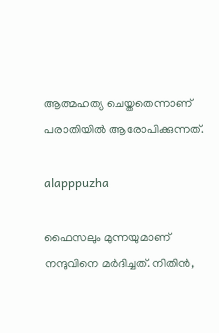ആത്മഹത്യ ചെയ്തതെന്നാണ് പരാതിയില്‍ ആരോപിക്കുന്നത്.

alapppuzha

ഫൈസലും മുന്നയുമാണ് നന്ദുവിനെ മര്‍ദിച്ചത്. നിതിന്‍,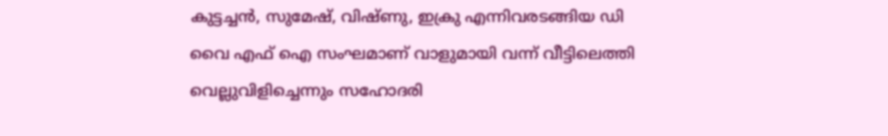കുട്ടച്ചന്‍, സുമേഷ്, വിഷ്ണു, ഇക്രു എന്നിവരടങ്ങിയ ഡി വൈ എഫ് ഐ സംഘമാണ് വാളുമായി വന്ന് വീട്ടിലെത്തി വെല്ലുവിളിച്ചെന്നും സഹോദരി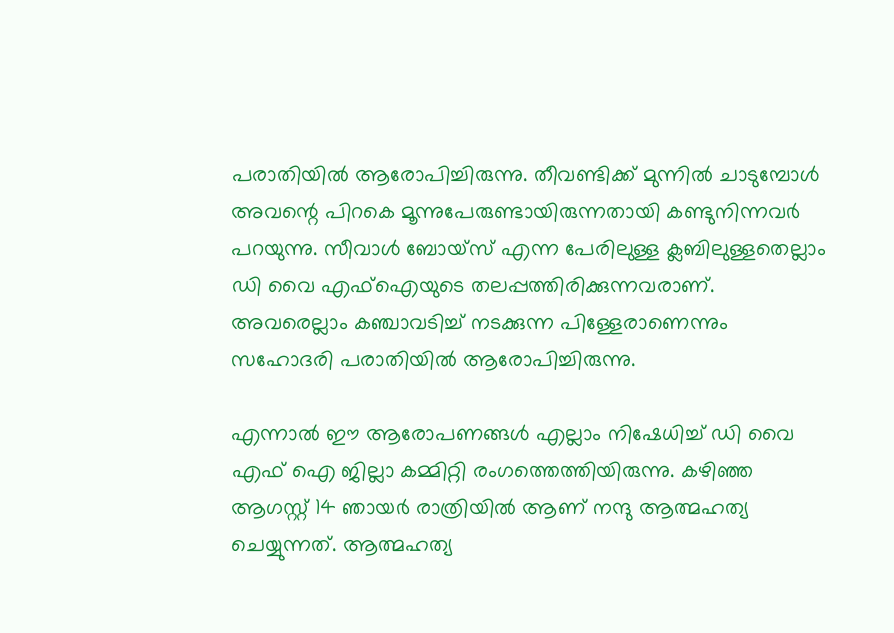പരാതിയില്‍ ആരോപിച്ചിരുന്നു. തീവണ്ടിക്ക് മുന്നില്‍ ചാടുമ്പോള്‍ അവന്റെ പിറകെ മൂന്നുപേരുണ്ടായിരുന്നതായി കണ്ടുനിന്നവര്‍ പറയുന്നു. സീവാള്‍ ബോയ്‌സ് എന്ന പേരിലുള്ള ക്ലബിലുള്ളതെല്ലാം ഡി വൈ എഫ്‌ഐയുടെ തലപ്പത്തിരിക്കുന്നവരാണ്. അവരെല്ലാം കഞ്ചാവടിച്ച് നടക്കുന്ന പിള്ളേരാണെന്നും സഹോദരി പരാതിയില്‍ ആരോപിച്ചിരുന്നു.

എന്നാല്‍ ഈ ആരോപണങ്ങള്‍ എല്ലാം നിഷേധിച്ച് ഡി വൈ എഫ് ഐ ജില്ലാ കമ്മിറ്റി രംഗത്തെത്തിയിരുന്നു. കഴിഞ്ഞ ആഗസ്റ്റ് 14 ഞായര്‍ രാത്രിയില്‍ ആണ് നന്ദു ആത്മഹത്യ ചെയ്യുന്നത്. ആത്മഹത്യ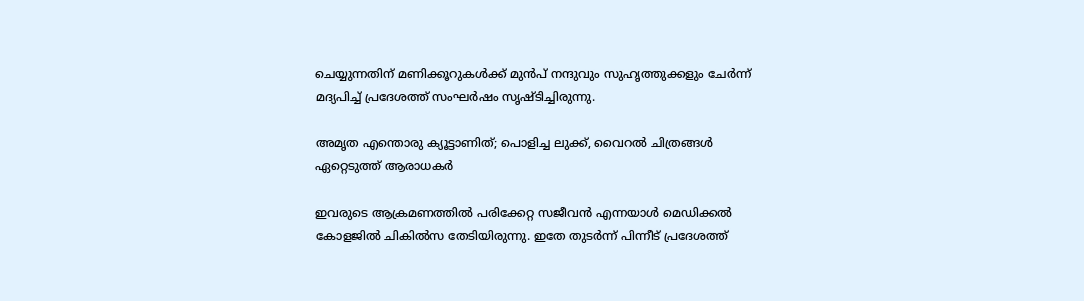ചെയ്യുന്നതിന് മണിക്കൂറുകള്‍ക്ക് മുന്‍പ് നന്ദുവും സുഹൃത്തുക്കളും ചേര്‍ന്ന് മദ്യപിച്ച് പ്രദേശത്ത് സംഘര്‍ഷം സൃഷ്ടിച്ചിരുന്നു.

അമൃത എന്തൊരു ക്യൂട്ടാണിത്; പൊളിച്ച ലുക്ക്, വൈറല്‍ ചിത്രങ്ങള്‍ ഏറ്റെടുത്ത് ആരാധകര്‍

ഇവരുടെ ആക്രമണത്തില്‍ പരിക്കേറ്റ സജീവന്‍ എന്നയാള്‍ മെഡിക്കല്‍ കോളജില്‍ ചികില്‍സ തേടിയിരുന്നു. ഇതേ തുടര്‍ന്ന് പിന്നീട് പ്രദേശത്ത്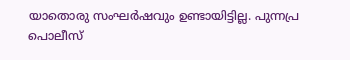യാതൊരു സംഘര്‍ഷവും ഉണ്ടായിട്ടില്ല. പുന്നപ്ര പൊലീസ്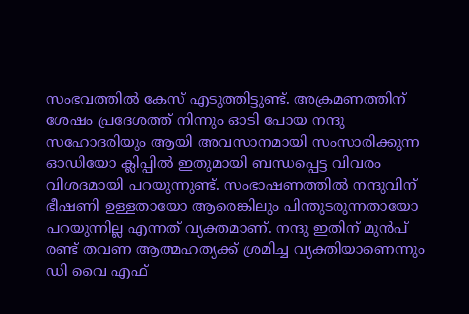സംഭവത്തില്‍ കേസ് എടുത്തിട്ടുണ്ട്. അക്രമണത്തിന് ശേഷം പ്രദേശത്ത് നിന്നും ഓടി പോയ നന്ദു സഹോദരിയും ആയി അവസാനമായി സംസാരിക്കുന്ന ഓഡിയോ ക്ലിപ്പില്‍ ഇതുമായി ബന്ധപ്പെട്ട വിവരം വിശദമായി പറയുന്നുണ്ട്. സംഭാഷണത്തില്‍ നന്ദുവിന് ഭീഷണി ഉള്ളതായോ ആരെങ്കിലും പിന്തുടരുന്നതായോ പറയുന്നില്ല എന്നത് വ്യക്തമാണ്. നന്ദു ഇതിന് മുന്‍പ് രണ്ട് തവണ ആത്മഹത്യക്ക് ശ്രമിച്ച വ്യക്തിയാണെന്നും ഡി വൈ എഫ്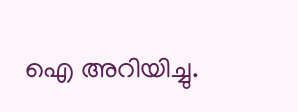ഐ അറിയിച്ചു.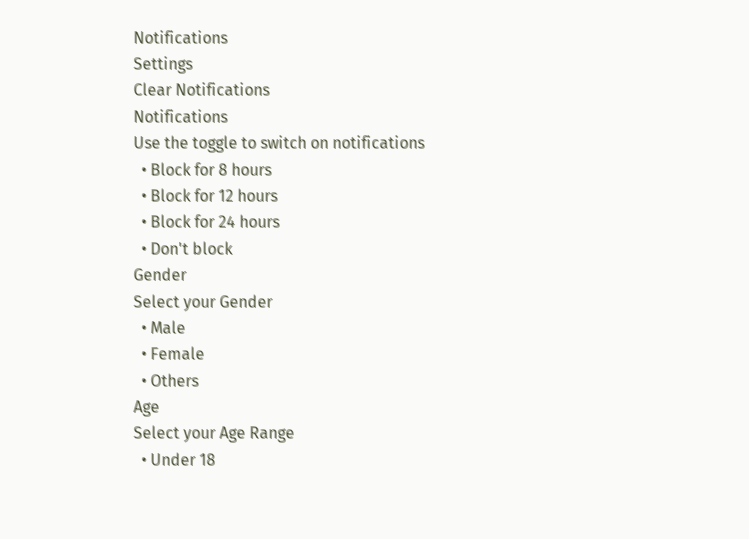Notifications
Settings
Clear Notifications
Notifications
Use the toggle to switch on notifications
  • Block for 8 hours
  • Block for 12 hours
  • Block for 24 hours
  • Don't block
Gender
Select your Gender
  • Male
  • Female
  • Others
Age
Select your Age Range
  • Under 18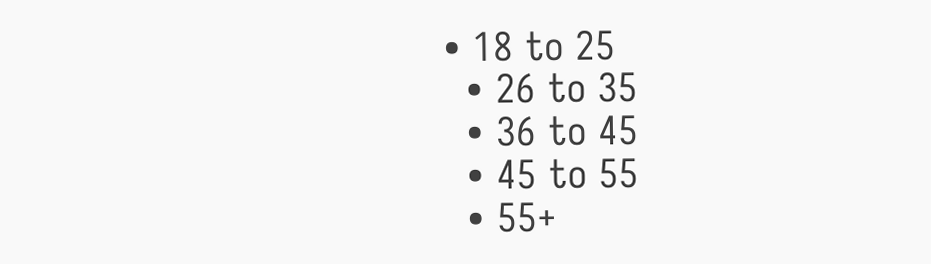• 18 to 25
  • 26 to 35
  • 36 to 45
  • 45 to 55
  • 55+